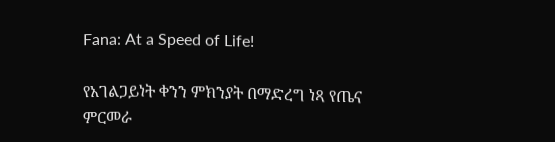Fana: At a Speed of Life!

የአገልጋይነት ቀንን ምክንያት በማድረግ ነጻ የጤና ምርመራ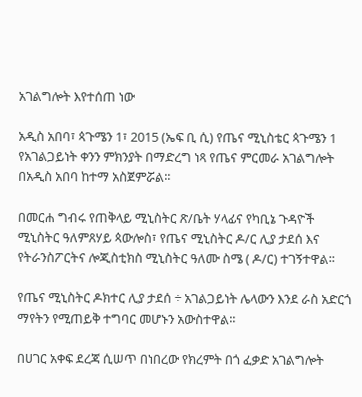አገልግሎት እየተሰጠ ነው

አዲስ አበባ፣ ጳጉሜን 1፣ 2015 (ኤፍ ቢ ሲ) የጤና ሚኒስቴር ጳጉሜን 1 የአገልጋይነት ቀንን ምክንያት በማድረግ ነጻ የጤና ምርመራ አገልግሎት በአዲስ አበባ ከተማ አስጀምሯል፡፡

በመርሐ ግብሩ የጠቅላይ ሚኒስትር ጽ/ቤት ሃላፊና የካቢኔ ጉዳዮች ሚኒስትር ዓለምጸሃይ ጳውሎስ፣ የጤና ሚኒስትር ዶ/ር ሊያ ታደሰ እና የትራንስፖርትና ሎጂስቲክስ ሚኒስትር ዓለሙ ስሜ ( ዶ/ር) ተገኝተዋል፡፡

የጤና ሚኒስትር ዶክተር ሊያ ታደሰ ÷ አገልጋይነት ሌላውን እንደ ራስ አድርጎ ማየትን የሚጠይቅ ተግባር መሆኑን አውስተዋል፡፡

በሀገር አቀፍ ደረጃ ሲሠጥ በነበረው የክረምት በጎ ፈቃድ አገልግሎት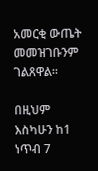አመርቂ ውጤት መመዝገቡንም ገልጸዋል፡፡

በዚህም እስካሁን ከ1 ነጥብ 7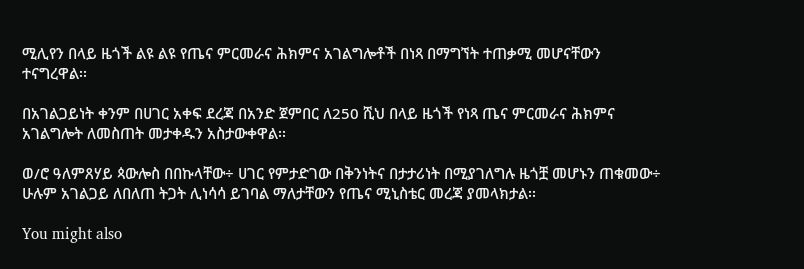ሚሊየን በላይ ዜጎች ልዩ ልዩ የጤና ምርመራና ሕክምና አገልግሎቶች በነጻ በማግኘት ተጠቃሚ መሆናቸውን ተናግረዋል፡፡

በአገልጋይነት ቀንም በሀገር አቀፍ ደረጃ በአንድ ጀምበር ለ250 ሺህ በላይ ዜጎች የነጻ ጤና ምርመራና ሕክምና አገልግሎት ለመስጠት መታቀዱን አስታውቀዋል፡፡

ወ/ሮ ዓለምጸሃይ ጳውሎስ በበኩላቸው÷ ሀገር የምታድገው በቅንነትና በታታሪነት በሚያገለግሉ ዜጎቿ መሆኑን ጠቁመው÷ ሁሉም አገልጋይ ለበለጠ ትጋት ሊነሳሳ ይገባል ማለታቸውን የጤና ሚኒስቴር መረጃ ያመላክታል፡፡

You might also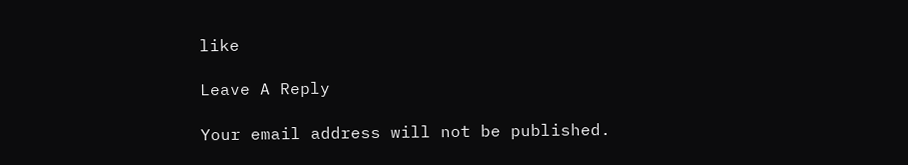like

Leave A Reply

Your email address will not be published.